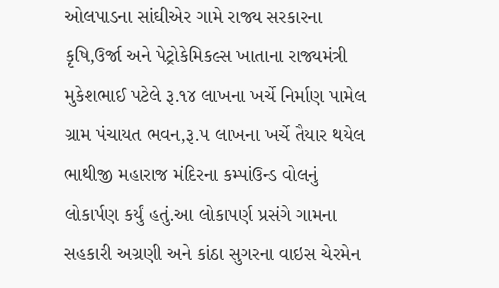ઓલપાડના સાંઘીએર ગામે રાજ્ય સરકારના કૃષિ,ઉર્જા અને પેટ્રોકેમિકલ્સ ખાતાના રાજ્યમંત્રી મુકેશભાઈ પટેલે રૂ.૧૪ લાખના ખર્ચે નિર્માણ પામેલ ગ્રામ પંચાયત ભવન,રૂ.૫ લાખના ખર્ચે તૈયાર થયેલ ભાથીજી મહારાજ મંદિરના કમ્પાંઉન્ડ વોલનું લોકાર્પણ કર્યું હતું.આ લોકાપર્ણ પ્રસંગે ગામના સહકારી અગ્રણી અને કાંઠા સુગરના વાઇસ ચેરમેન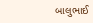બાલુભાઈ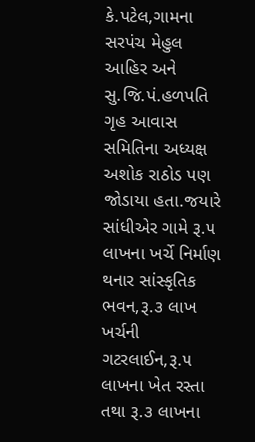કે.પટેલ,ગામના સરપંચ મેહુલ આહિર અને સુ.જિ.પં.હળપતિ ગૃહ આવાસ સમિતિના અધ્યક્ષ અશોક રાઠોડ પણ જોડાયા હતા.જયારે સાંધીએર ગામે રૂ.૫ લાખના ખર્ચે નિર્માણ થનાર સાંસ્કૃતિક ભવન,રૂ.૩ લાખ ખર્ચની ગટરલાઈન,રૂ.૫ લાખના ખેત રસ્તા તથા રૂ.૩ લાખના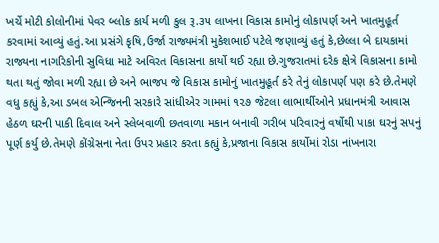ખર્ચે મોટી કોલોનીમાં પેવર બ્લોક કાર્ય મળી કુલ રૂ.૩૫ લાખના વિકાસ કામોનું લોકાપર્ણ અને ખાતમુહૂર્ત કરવામાં આવ્યું હતું.આ પ્રસંગે કૃષિ,ઉર્જા રાજ્યમંત્રી મુકેશભાઈ પટેલે જણાવ્યું હતું કે,છેલ્લા બે દાયકામાં રાજ્યના નાગરિકોની સુવિધા માટે અવિરત વિકાસના કાર્યો થઈ રહ્યા છે.ગુજરાતમાં દરેક ક્ષેત્રે વિકાસના કામો થતા થતું જોવા મળી રહ્યા છે અને ભાજપ જે વિકાસ કામોનું ખાતમુહૂર્ત કરે તેનું લોકાપર્ણ પણ કરે છે.તેમણે વધુ કહ્યું કે,આ ડબલ એન્જિનની સરકારે સાંધીએર ગામમાં ૧૨૭ જેટલા લાભાર્થીઓને પ્રધાનમંત્રી આવાસ હેઠળ ઘરની પાકી દિવાલ અને સ્લેબવાળી છતવાળા મકાન બનાવી ગરીબ પરિવારનું વર્ષોથી પાકા ઘરનું સપનું પૂર્ણ કર્યુ છે.તેમણે કોંગ્રેસના નેતા ઉપર પ્રહાર કરતા કહ્યું કે,પ્રજાના વિકાસ કાર્યોમાં રોડા નાંખનારા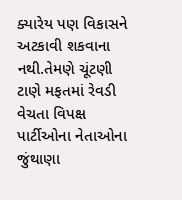ક્યારેય પણ વિકાસને અટકાવી શકવાના નથી.તેમણે ચૂંટણી ટાણે મફતમાં રેવડી વેચતા વિપક્ષ પાર્ટીઓના નેતાઓના જુંથાણા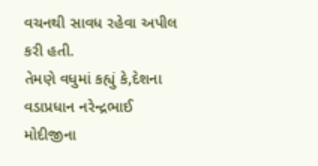વચનથી સાવધ રહેવા અપીલ કરી હતી.
તેમણે વધુમાં કહ્યું કે,દેશના વડાપ્રધાન નરેન્દ્રભાઈ મોદીજીના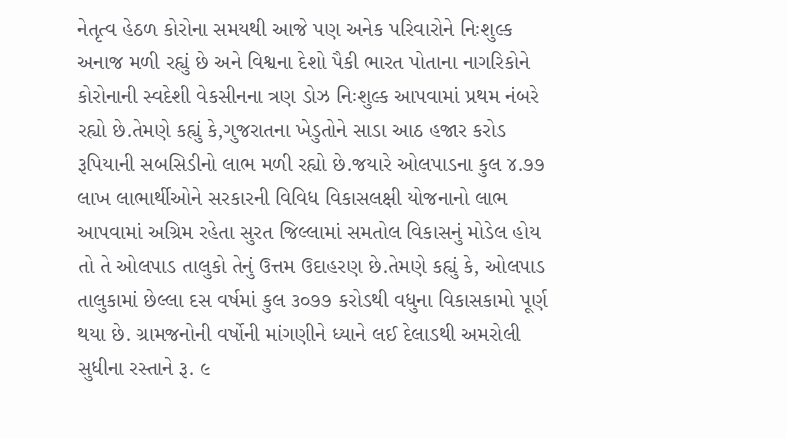નેતૃત્વ હેઠળ કોરોના સમયથી આજે પણ અનેક પરિવારોને નિઃશુલ્ક અનાજ મળી રહ્યું છે અને વિશ્વના દેશો પૈકી ભારત પોતાના નાગરિકોને કોરોનાની સ્વદેશી વેકસીનના ત્રણ ડોઝ નિઃશુલ્ક આપવામાં પ્રથમ નંબરે રહ્યો છે.તેમણે કહ્યું કે,ગુજરાતના ખેડુતોને સાડા આઠ હજાર કરોડ રૂપિયાની સબસિડીનો લાભ મળી રહ્યો છે.જયારે ઓલપાડના કુલ ૪.૭૭ લાખ લાભાર્થીઓને સરકારની વિવિધ વિકાસલક્ષી યોજનાનો લાભ આપવામાં અગ્રિમ રહેતા સુરત જિલ્લામાં સમતોલ વિકાસનું મોડેલ હોય તો તે ઓલપાડ તાલુકો તેનું ઉત્તમ ઉદાહરણ છે.તેમણે કહ્યું કે, ઓલપાડ તાલુકામાં છેલ્લા દસ વર્ષમાં કુલ ૩૦૭૭ કરોડથી વધુના વિકાસકામો પૂર્ણ થયા છે. ગ્રામજનોની વર્ષોની માંગણીને ધ્યાને લઈ દેલાડથી અમરોલી સુધીના રસ્તાને રૂ. ૯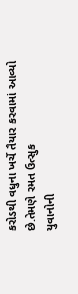કરોડથી વધુના ખર્ચે તૈયાર કરવામાં આવ્યો છે.તેમણે રમત ઉત્સુક
યુવાનોની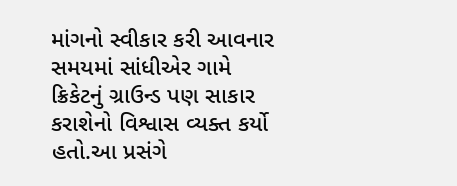માંગનો સ્વીકાર કરી આવનાર સમયમાં સાંધીએર ગામે ક્રિકેટનું ગ્રાઉન્ડ પણ સાકાર કરાશેનો વિશ્વાસ વ્યક્ત કર્યો હતો.આ પ્રસંગે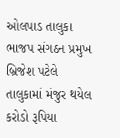ઓલપાડ તાલુકા ભાજપ સંગઠન પ્રમુખ બ્રિજેશ પટેલે તાલુકામાં મંજુર થયેલ કરોડો રૂપિયા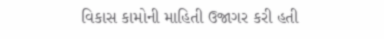વિકાસ કામોની માહિતી ઉજાગર કરી હતી